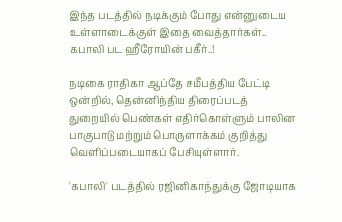இந்த படத்தில் நடிக்கும் போது என்னுடைய உள்ளாடைக்குள் இதை வைத்தார்கள்.. கபாலி பட ஹீரோயின் பகீர்..!

நடிகை ராதிகா ஆப்தே சமீபத்திய பேட்டி ஒன்றில், தென்னிந்திய திரைப்படத் துறையில் பெண்கள் எதிர்கொள்ளும் பாலின பாகுபாடு மற்றும் பொருளாக்கம் குறித்து வெளிப்படையாகப் பேசியுள்ளார்.

'கபாலி' படத்தில் ரஜினிகாந்துக்கு ஜோடியாக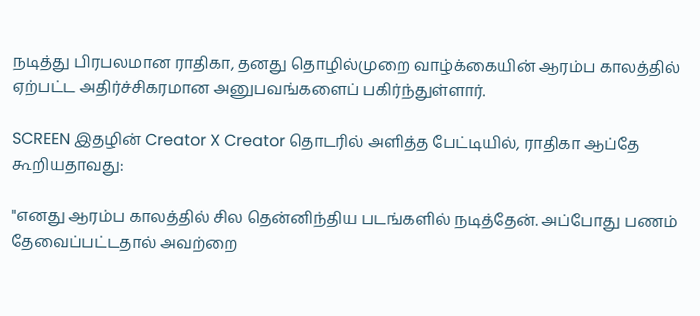நடித்து பிரபலமான ராதிகா, தனது தொழில்முறை வாழ்க்கையின் ஆரம்ப காலத்தில் ஏற்பட்ட அதிர்ச்சிகரமான அனுபவங்களைப் பகிர்ந்துள்ளார்.

SCREEN இதழின் Creator X Creator தொடரில் அளித்த பேட்டியில், ராதிகா ஆப்தே கூறியதாவது:

"எனது ஆரம்ப காலத்தில் சில தென்னிந்திய படங்களில் நடித்தேன். அப்போது பணம் தேவைப்பட்டதால் அவற்றை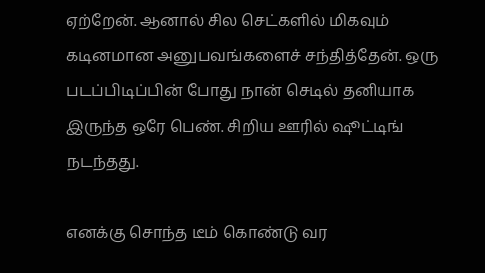ஏற்றேன். ஆனால் சில செட்களில் மிகவும் கடினமான அனுபவங்களைச் சந்தித்தேன். ஒரு படப்பிடிப்பின் போது நான் செடில் தனியாக இருந்த ஒரே பெண். சிறிய ஊரில் ஷூட்டிங் நடந்தது.

எனக்கு சொந்த டீம் கொண்டு வர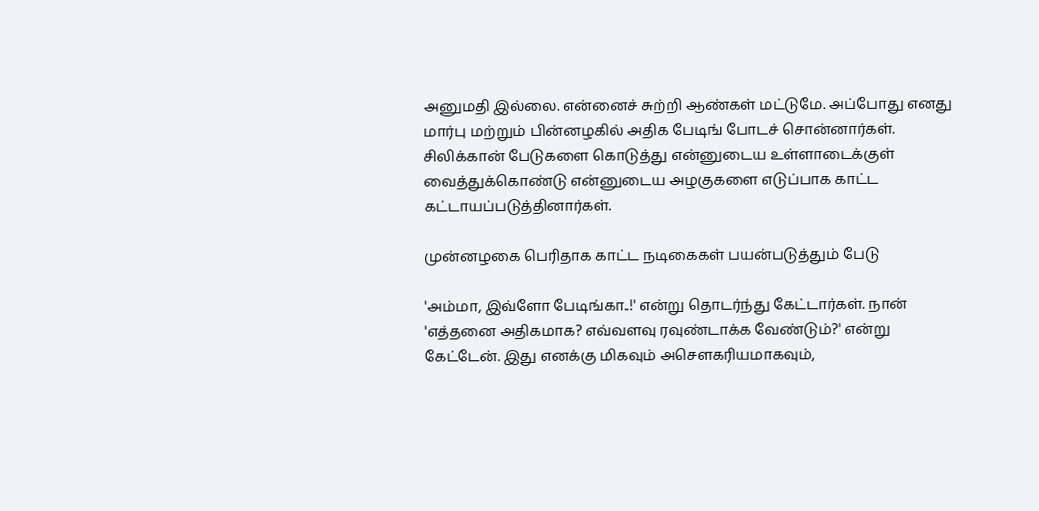அனுமதி இல்லை. என்னைச் சுற்றி ஆண்கள் மட்டுமே. அப்போது எனது மார்பு மற்றும் பின்னழகில் அதிக பேடிங் போடச் சொன்னார்கள். சிலிக்கான் பேடுகளை கொடுத்து என்னுடைய உள்ளாடைக்குள் வைத்துக்கொண்டு என்னுடைய அழகுகளை எடுப்பாக காட்ட கட்டாயப்படுத்தினார்கள்.

முன்னழகை பெரிதாக காட்ட நடிகைகள் பயன்படுத்தும் பேடு

'அம்மா, இவ்ளோ பேடிங்கா..!' என்று தொடர்ந்து கேட்டார்கள். நான் 'எத்தனை அதிகமாக? எவ்வளவு ரவுண்டாக்க வேண்டும்?' என்று கேட்டேன். இது எனக்கு மிகவும் அசௌகரியமாகவும்,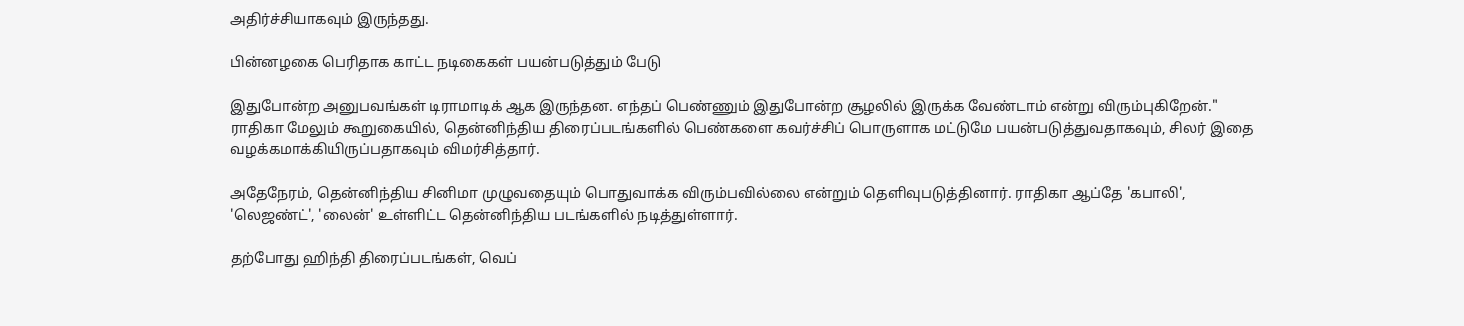அதிர்ச்சியாகவும் இருந்தது.

பின்னழகை பெரிதாக காட்ட நடிகைகள் பயன்படுத்தும் பேடு

இதுபோன்ற அனுபவங்கள் டிராமாடிக் ஆக இருந்தன. எந்தப் பெண்ணும் இதுபோன்ற சூழலில் இருக்க வேண்டாம் என்று விரும்புகிறேன்." ராதிகா மேலும் கூறுகையில், தென்னிந்திய திரைப்படங்களில் பெண்களை கவர்ச்சிப் பொருளாக மட்டுமே பயன்படுத்துவதாகவும், சிலர் இதை வழக்கமாக்கியிருப்பதாகவும் விமர்சித்தார்.

அதேநேரம், தென்னிந்திய சினிமா முழுவதையும் பொதுவாக்க விரும்பவில்லை என்றும் தெளிவுபடுத்தினார். ராதிகா ஆப்தே 'கபாலி', 'லெஜண்ட்', 'லைன்' உள்ளிட்ட தென்னிந்திய படங்களில் நடித்துள்ளார்.

தற்போது ஹிந்தி திரைப்படங்கள், வெப்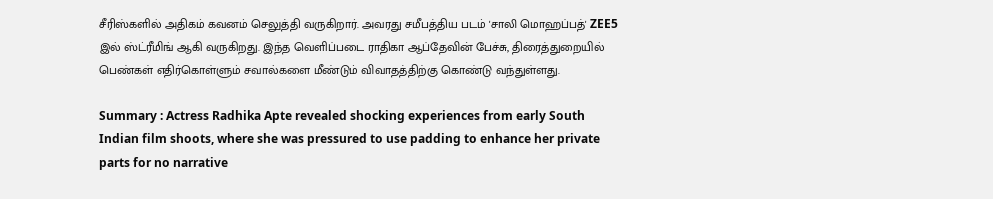சீரிஸ்களில் அதிகம் கவனம் செலுத்தி வருகிறார். அவரது சமீபத்திய படம் 'சாலி மொஹப்பத்' ZEE5 இல் ஸ்ட்ரீமிங் ஆகி வருகிறது. இந்த வெளிப்படை ராதிகா ஆப்தேவின் பேச்சு, திரைத்துறையில் பெண்கள் எதிர்கொள்ளும் சவால்களை மீண்டும் விவாதத்திற்கு கொண்டு வந்துள்ளது.

Summary : Actress Radhika Apte revealed shocking experiences from early South Indian film shoots, where she was pressured to use padding to enhance her private parts for no narrative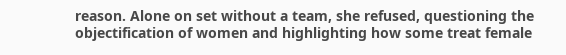reason. Alone on set without a team, she refused, questioning the objectification of women and highlighting how some treat female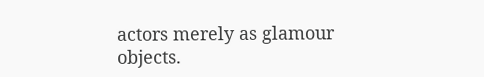actors merely as glamour objects.